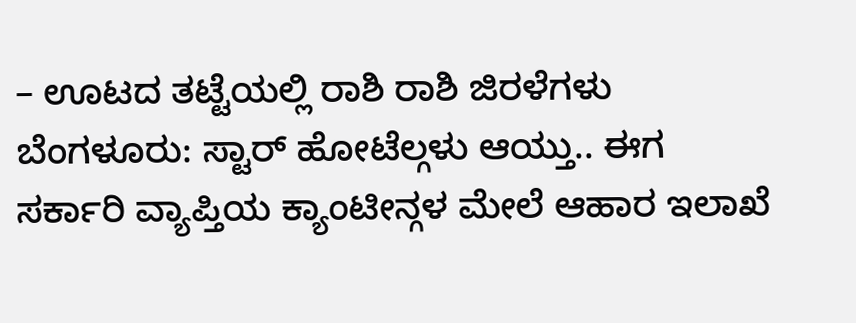– ಊಟದ ತಟ್ಟೆಯಲ್ಲಿ ರಾಶಿ ರಾಶಿ ಜಿರಳೆಗಳು
ಬೆಂಗಳೂರು: ಸ್ಟಾರ್ ಹೋಟೆಲ್ಗಳು ಆಯ್ತು.. ಈಗ ಸರ್ಕಾರಿ ವ್ಯಾಪ್ತಿಯ ಕ್ಯಾಂಟೀನ್ಗಳ ಮೇಲೆ ಆಹಾರ ಇಲಾಖೆ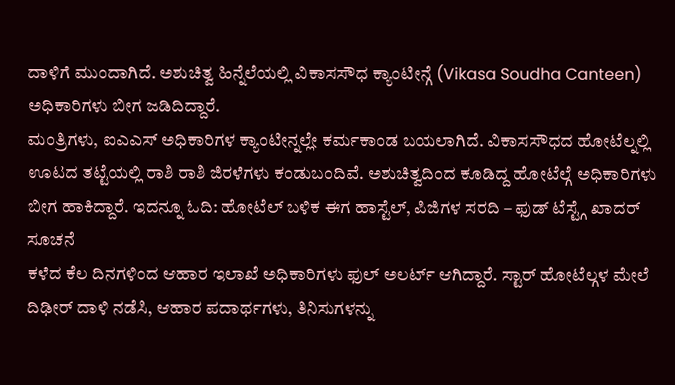ದಾಳಿಗೆ ಮುಂದಾಗಿದೆ. ಅಶುಚಿತ್ವ ಹಿನ್ನೆಲೆಯಲ್ಲಿ ವಿಕಾಸಸೌಧ ಕ್ಯಾಂಟೀನ್ಗೆ (Vikasa Soudha Canteen) ಅಧಿಕಾರಿಗಳು ಬೀಗ ಜಡಿದಿದ್ದಾರೆ.
ಮಂತ್ರಿಗಳು, ಐಎಎಸ್ ಅಧಿಕಾರಿಗಳ ಕ್ಯಾಂಟೀನ್ನಲ್ಲೇ ಕರ್ಮಕಾಂಡ ಬಯಲಾಗಿದೆ. ವಿಕಾಸಸೌಧದ ಹೋಟೆಲ್ನಲ್ಲಿ ಊಟದ ತಟ್ಟೆಯಲ್ಲಿ ರಾಶಿ ರಾಶಿ ಜಿರಳೆಗಳು ಕಂಡುಬಂದಿವೆ. ಅಶುಚಿತ್ವದಿಂದ ಕೂಡಿದ್ದ ಹೋಟೆಲ್ಗೆ ಅಧಿಕಾರಿಗಳು ಬೀಗ ಹಾಕಿದ್ದಾರೆ. ಇದನ್ನೂ ಓದಿ: ಹೋಟೆಲ್ ಬಳಿಕ ಈಗ ಹಾಸ್ಟೆಲ್, ಪಿಜಿಗಳ ಸರದಿ – ಫುಡ್ ಟೆಸ್ಟ್ಗೆ ಖಾದರ್ ಸೂಚನೆ
ಕಳೆದ ಕೆಲ ದಿನಗಳಿಂದ ಆಹಾರ ಇಲಾಖೆ ಅಧಿಕಾರಿಗಳು ಫುಲ್ ಅಲರ್ಟ್ ಆಗಿದ್ದಾರೆ. ಸ್ಟಾರ್ ಹೋಟೆಲ್ಗಳ ಮೇಲೆ ದಿಢೀರ್ ದಾಳಿ ನಡೆಸಿ, ಆಹಾರ ಪದಾರ್ಥಗಳು, ತಿನಿಸುಗಳನ್ನು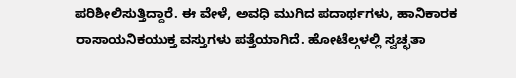ಪರಿಶೀಲಿಸುತ್ತಿದ್ದಾರೆ. ಈ ವೇಳೆ, ಅವಧಿ ಮುಗಿದ ಪದಾರ್ಥಗಳು, ಹಾನಿಕಾರಕ ರಾಸಾಯನಿಕಯುಕ್ತ ವಸ್ತುಗಳು ಪತ್ತೆಯಾಗಿದೆ. ಹೋಟೆಲ್ಗಳಲ್ಲಿ ಸ್ವಚ್ಛತಾ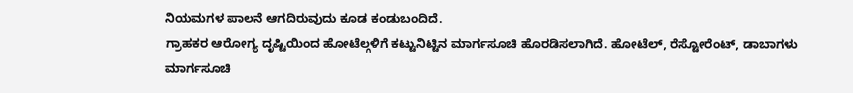ನಿಯಮಗಳ ಪಾಲನೆ ಆಗದಿರುವುದು ಕೂಡ ಕಂಡುಬಂದಿದೆ.
ಗ್ರಾಹಕರ ಆರೋಗ್ಯ ದೃಷ್ಟಿಯಿಂದ ಹೋಟೆಲ್ಗಳಿಗೆ ಕಟ್ಟುನಿಟ್ಟಿನ ಮಾರ್ಗಸೂಚಿ ಹೊರಡಿಸಲಾಗಿದೆ. ಹೋಟೆಲ್, ರೆಸ್ಟೋರೆಂಟ್, ಡಾಬಾಗಳು ಮಾರ್ಗಸೂಚಿ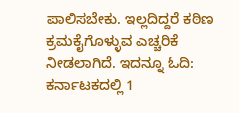ಪಾಲಿಸಬೇಕು. ಇಲ್ಲದಿದ್ದರೆ ಕಠಿಣ ಕ್ರಮಕೈಗೊಳ್ಳುವ ಎಚ್ಚರಿಕೆ ನೀಡಲಾಗಿದೆ. ಇದನ್ನೂ ಓದಿ: ಕರ್ನಾಟಕದಲ್ಲಿ 1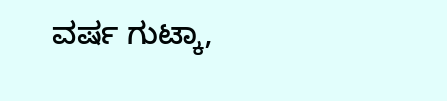ವರ್ಷ ಗುಟ್ಕಾ,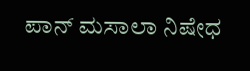ಪಾನ್ ಮಸಾಲಾ ನಿಷೇಧ